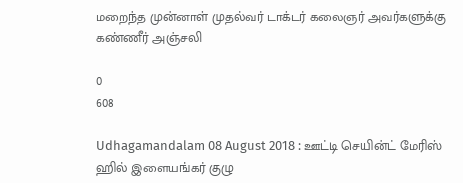மறைந்த முன்னாள் முதல்வர் டாக்டர் கலைஞர் அவர்களுக்கு கண்ணீர் அஞ்சலி

0
608

Udhagamandalam 08 August 2018 : ஊட்டி செயின்ட் மேரிஸ் ஹில் இளையங்கர் குழு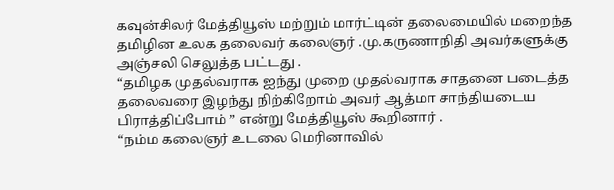கவுன்சிலர் மேத்தியூஸ் மற்றும் மார்ட்டின் தலைமையில் மறைந்த தமிழின உலக தலைவர் கலைஞர் .மு.கருணாநிதி அவர்களுக்கு அஞ்சலி செலுத்த பட்டது .
“தமிழக முதல்வராக ஐந்து முறை முதல்வராக சாதனை படைத்த தலைவரை இழந்து நிற்கிறோம் அவர் ஆத்மா சாந்தியடைய பிராத்திப்போம் ” என்று மேத்தியூஸ் கூறினார் .
“நம்ம கலைஞர் உடலை மெரினாவில்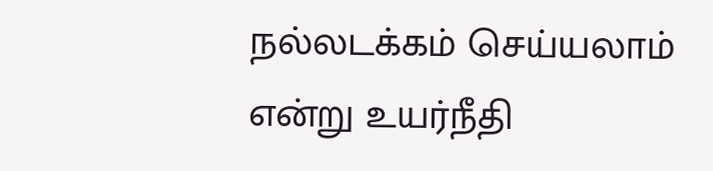நல்லடக்கம் செய்யலாம் என்று உயர்நீதி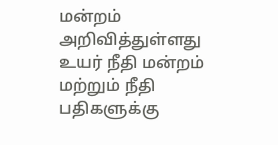மன்றம் அறிவித்துள்ளது உயர் நீதி மன்றம் மற்றும் நீதி பதிகளுக்கு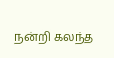நன்றி கலந்த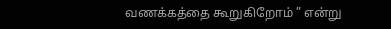வணக்கத்தை கூறுகிறோம் ” என்று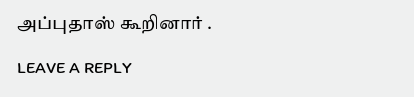அப்புதாஸ் கூறினார் .

LEAVE A REPLY